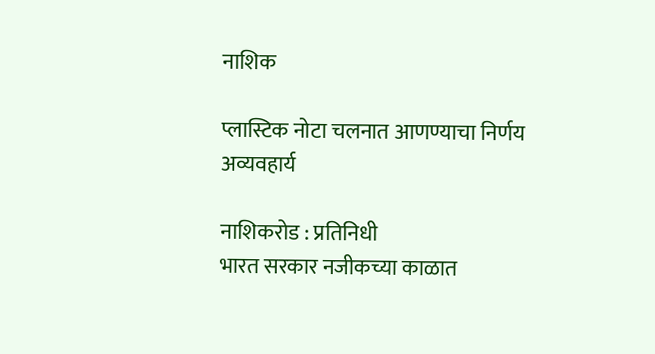नाशिक

प्लास्टिक नोटा चलनात आणण्याचा निर्णय अव्यवहार्य

नाशिकरोड : प्रतिनिधी
भारत सरकार नजीकच्या काळात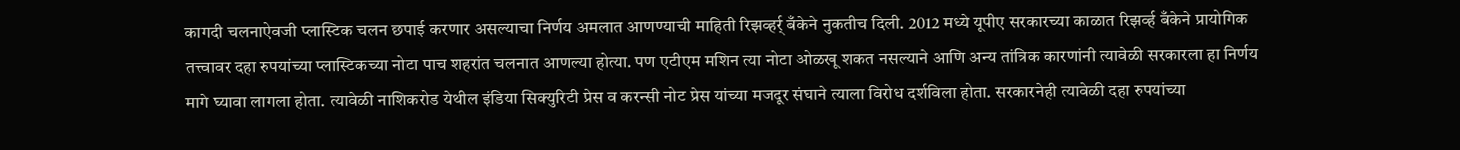कागदी चलनाऐवजी प्लास्टिक चलन छपाई करणार असल्याचा निर्णय अमलात आणण्याची माहिती रिझव्हर्र् बँकेने नुकतीच दिली. 2012 मध्ये यूपीए सरकारच्या काळात रिझर्व्ह बँकेने प्रायोगिक तत्त्वावर दहा रुपयांच्या प्लास्टिकच्या नोटा पाच शहरांत चलनात आणल्या होत्या. पण एटीएम मशिन त्या नोटा ओळखू शकत नसल्याने आणि अन्य तांत्रिक कारणांनी त्यावेळी सरकारला हा निर्णय मागे घ्यावा लागला होता. त्यावेळी नाशिकरोड येथील इंडिया सिक्युरिटी प्रेस व करन्सी नोट प्रेस यांच्या मजदूर संघाने त्याला विरोध दर्शविला होता. सरकारनेही त्यावेळी दहा रुपयांच्या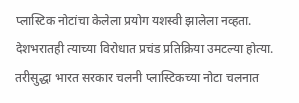प्लास्टिक नोटांचा केलेला प्रयोग यशस्वी झालेला नव्हता. देशभरातही त्याच्या विरोधात प्रचंड प्रतिक्रिया उमटल्या होत्या. तरीसुद्धा भारत सरकार चलनी प्लास्टिकच्या नोटा चलनात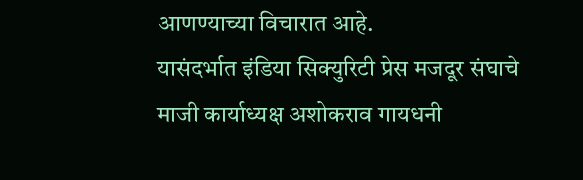आणण्याच्या विचारात आहे.
यासंदर्भात इंडिया सिक्युरिटी प्रेस मजदूर संघाचे माजी कार्याध्यक्ष अशोकराव गायधनी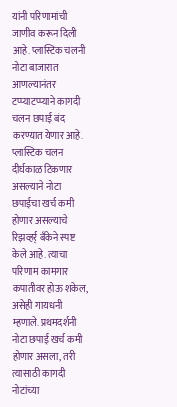यांनी परिणामांची जाणीव करून दिली आहे. प्लास्टिक चलनी नोटा बाजारात आणल्यानंतर टप्प्याटप्प्याने कागदी चलन छपाई बंद करण्यात येणार आहे. प्लास्टिक चलन दीर्घकाळ टिकणार असल्याने नोटा छपाईचा खर्च कमी होणार असल्याचे रिझव्हर्र् बँकेने स्पष्ट केले आहे. त्याचा परिणाम कामगार कपातीवर होऊ शकेल, असेही गायधनी म्हणाले. प्रथमदर्शनी नोटा छपाई खर्च कमी होणार असला, तरी त्यासाठी कागदी नोटांच्या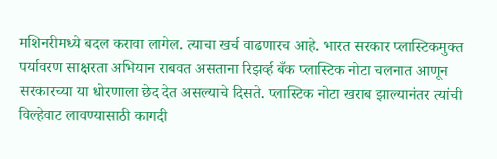मशिनरीमध्ये बदल करावा लागेल. त्याचा खर्च वाढणारच आहे. भारत सरकार प्लास्टिकमुक्त पर्यावरण साक्षरता अभियान राबवत असताना रिझर्व्ह बँक प्लास्टिक नोटा चलनात आणून सरकारच्या या धोरणाला छेद देत असल्याचे दिसते. प्लास्टिक नोटा खराब झाल्यानंतर त्यांची विल्हेवाट लावण्यासाठी कागदी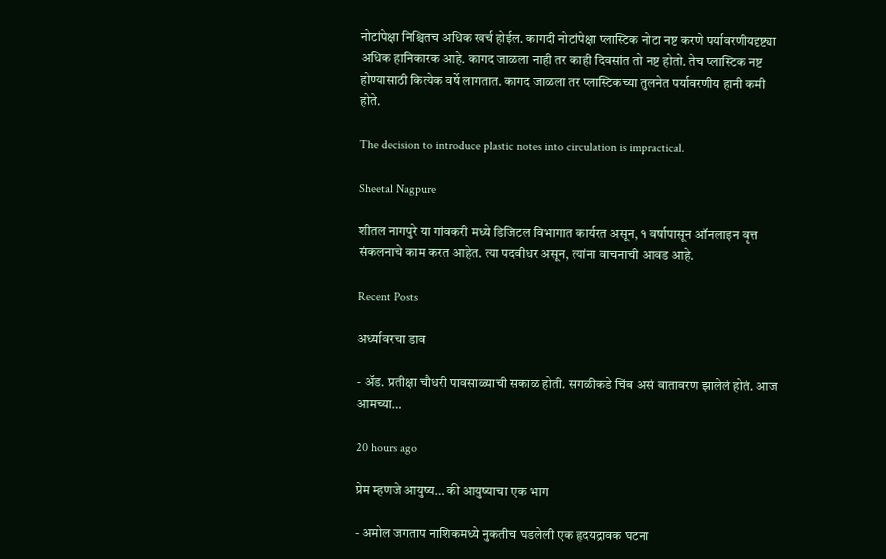नोटांपेक्षा निश्चितच अधिक खर्च होईल. कागदी नोटांपेक्षा प्लास्टिक नोटा नष्ट करणे पर्यावरणीयदृष्ट्या अधिक हानिकारक आहे. कागद जाळला नाही तर काही दिवसांत तो नष्ट होतो. तेच प्लास्टिक नष्ट होण्यासाठी कित्येक वर्षे लागतात. कागद जाळला तर प्लास्टिकच्या तुलनेत पर्यावरणीय हानी कमी होते.

The decision to introduce plastic notes into circulation is impractical.

Sheetal Nagpure

शीतल नागपुरे या गांवकरी मध्ये डिजिटल विभागात कार्यरत असून, १ वर्षापासून ऑनलाइन वृत्त संकलनाचे काम करत आहेत. त्या पदवीधर असून, त्यांना वाचनाची आवड आहे.

Recent Posts

अर्ध्यावरचा डाव

- अ‍ॅड. प्रतीक्षा चौधरी पावसाळ्याची सकाळ होती. सगळीकडे चिंब असं वातावरण झालेलं होतं. आज आमच्या…

20 hours ago

प्रेम म्हणजे आयुष्य… की आयुष्याचा एक भाग

- अमोल जगताप नाशिकमध्ये नुकतीच घडलेली एक हृदयद्रावक घटना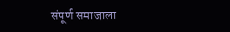संपूर्ण समाजाला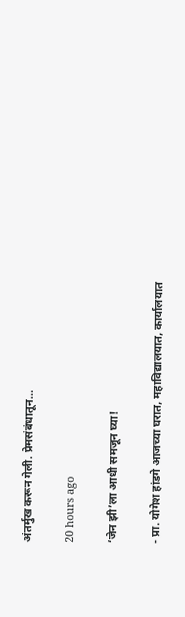अंतर्मुख करून गेली. प्रेमसंबंधातून…

20 hours ago

‘जेन झी’ला आधी समजून घ्या!

- प्रा. योगेश हांडगे आजच्या घरात, महाविद्यालयात, कार्यालयात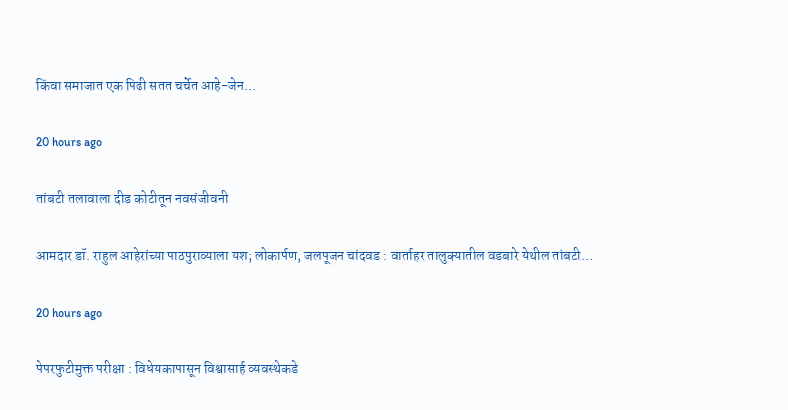किंवा समाजात एक पिढी सतत चर्चेत आहे-जेन…

20 hours ago

तांबटी तलावाला दीड कोटीतून नवसंजीवनी

आमदार डॉ. राहुल आहेरांच्या पाठपुराव्याला यश; लोकार्पण, जलपूजन चांदवड : वार्ताहर तालुक्यातील वडबारे येथील तांबटी…

20 hours ago

पेपरफुटीमुक्त परीक्षा : विधेयकापासून विश्वासार्ह व्यवस्थेकडे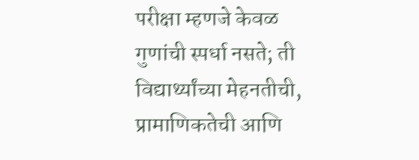परीक्षा म्हणजे केवळ गुणांची स्पर्धा नसते; ती विद्यार्थ्यांच्या मेहनतीची, प्रामाणिकतेची आणि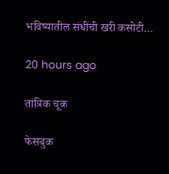भविष्यातील संधींची खरी कसोटी…

20 hours ago

तांत्रिक चूक

फेसबुक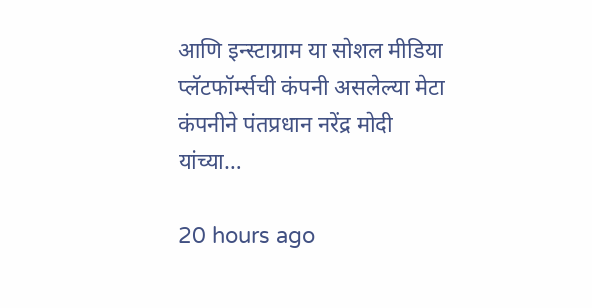आणि इन्स्टाग्राम या सोशल मीडिया प्लॅटफॉर्म्सची कंपनी असलेल्या मेटा कंपनीने पंतप्रधान नरेंद्र मोदी यांच्या…

20 hours ago